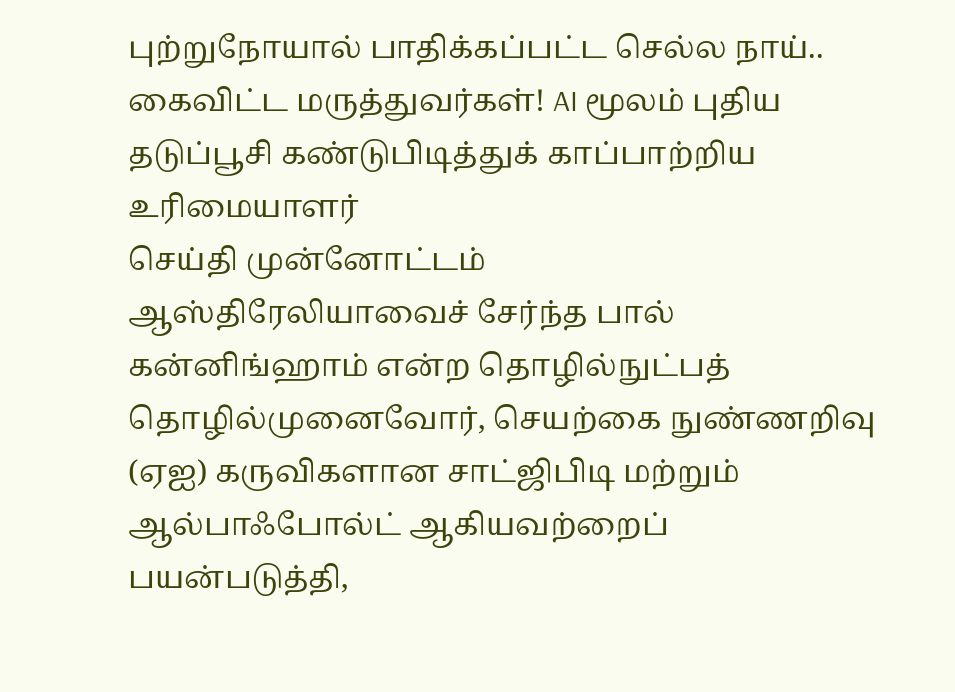புற்றுநோயால் பாதிக்கப்பட்ட செல்ல நாய்.. கைவிட்ட மருத்துவர்கள்! AI மூலம் புதிய தடுப்பூசி கண்டுபிடித்துக் காப்பாற்றிய உரிமையாளர்
செய்தி முன்னோட்டம்
ஆஸ்திரேலியாவைச் சேர்ந்த பால் கன்னிங்ஹாம் என்ற தொழில்நுட்பத் தொழில்முனைவோர், செயற்கை நுண்ணறிவு (ஏஐ) கருவிகளான சாட்ஜிபிடி மற்றும் ஆல்பாஃபோல்ட் ஆகியவற்றைப் பயன்படுத்தி,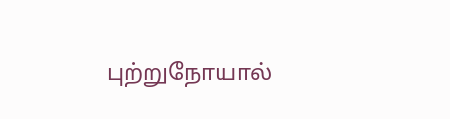புற்றுநோயால்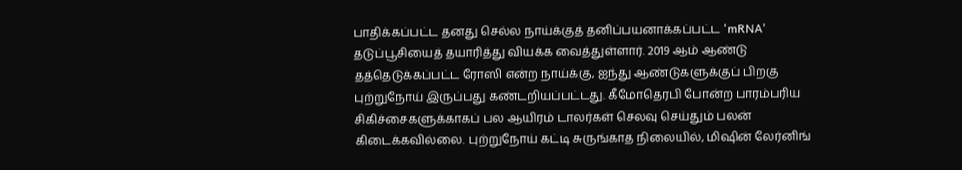பாதிக்கப்பட்ட தனது செல்ல நாய்க்குத் தனிப்பயனாக்கப்பட்ட 'mRNA' தடுப்பூசியைத் தயாரித்து வியக்க வைத்துள்ளார். 2019 ஆம் ஆண்டு தத்தெடுக்கப்பட்ட ரோஸி என்ற நாய்க்கு, ஐந்து ஆண்டுகளுக்குப் பிறகு புற்றுநோய் இருப்பது கண்டறியப்பட்டது. கீமோதெரபி போன்ற பாரம்பரிய சிகிச்சைகளுக்காகப் பல ஆயிரம் டாலர்கள் செலவு செய்தும் பலன் கிடைக்கவில்லை. புற்றுநோய் கட்டி சுருங்காத நிலையில், மிஷின் லேர்னிங்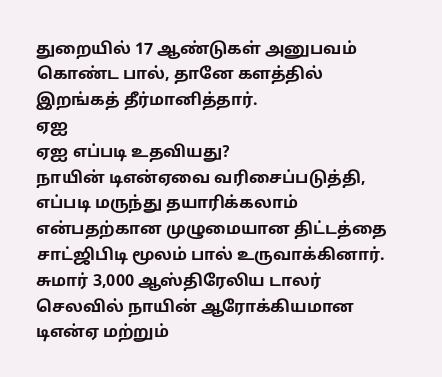துறையில் 17 ஆண்டுகள் அனுபவம் கொண்ட பால், தானே களத்தில் இறங்கத் தீர்மானித்தார்.
ஏஐ
ஏஐ எப்படி உதவியது?
நாயின் டிஎன்ஏவை வரிசைப்படுத்தி, எப்படி மருந்து தயாரிக்கலாம் என்பதற்கான முழுமையான திட்டத்தை சாட்ஜிபிடி மூலம் பால் உருவாக்கினார். சுமார் 3,000 ஆஸ்திரேலிய டாலர் செலவில் நாயின் ஆரோக்கியமான டிஎன்ஏ மற்றும்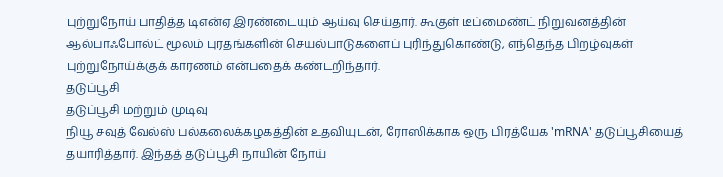புற்றுநோய் பாதித்த டிஎன்ஏ இரண்டையும் ஆய்வு செய்தார். கூகுள் டீப்மைண்ட் நிறுவனத்தின் ஆல்பாஃபோல்ட் மூலம் புரதங்களின் செயல்பாடுகளைப் புரிந்துகொண்டு, எந்தெந்த பிறழ்வுகள் புற்றுநோய்க்குக் காரணம் என்பதைக் கண்டறிந்தார்.
தடுப்பூசி
தடுப்பூசி மற்றும் முடிவு
நியூ சவுத் வேல்ஸ் பல்கலைக்கழகத்தின் உதவியுடன், ரோஸிக்காக ஒரு பிரத்யேக 'mRNA' தடுப்பூசியைத் தயாரித்தார். இந்தத் தடுப்பூசி நாயின் நோய்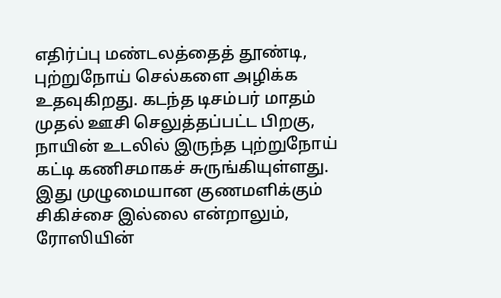எதிர்ப்பு மண்டலத்தைத் தூண்டி, புற்றுநோய் செல்களை அழிக்க உதவுகிறது. கடந்த டிசம்பர் மாதம் முதல் ஊசி செலுத்தப்பட்ட பிறகு, நாயின் உடலில் இருந்த புற்றுநோய் கட்டி கணிசமாகச் சுருங்கியுள்ளது. இது முழுமையான குணமளிக்கும் சிகிச்சை இல்லை என்றாலும், ரோஸியின்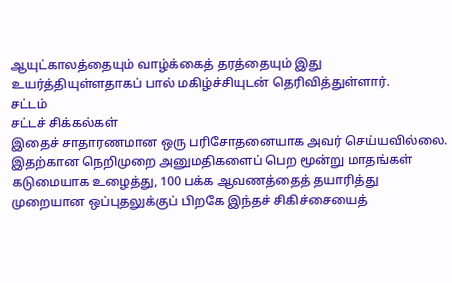ஆயுட்காலத்தையும் வாழ்க்கைத் தரத்தையும் இது உயர்த்தியுள்ளதாகப் பால் மகிழ்ச்சியுடன் தெரிவித்துள்ளார்.
சட்டம்
சட்டச் சிக்கல்கள்
இதைச் சாதாரணமான ஒரு பரிசோதனையாக அவர் செய்யவில்லை. இதற்கான நெறிமுறை அனுமதிகளைப் பெற மூன்று மாதங்கள் கடுமையாக உழைத்து, 100 பக்க ஆவணத்தைத் தயாரித்து முறையான ஒப்புதலுக்குப் பிறகே இந்தச் சிகிச்சையைத்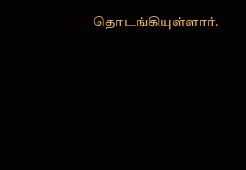தொடங்கியுள்ளார்.